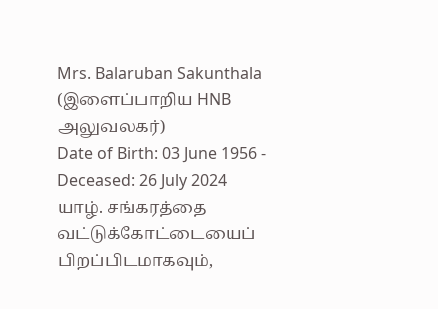Mrs. Balaruban Sakunthala
(இளைப்பாறிய HNB அலுவலகர்)
Date of Birth: 03 June 1956 - Deceased: 26 July 2024
யாழ். சங்கரத்தை வட்டுக்கோட்டையைப் பிறப்பிடமாகவும்,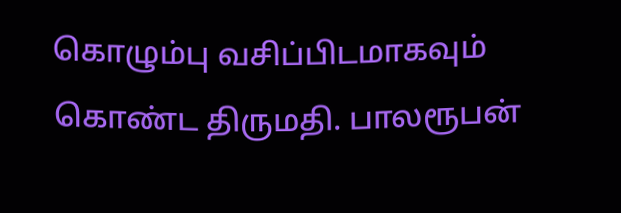கொழும்பு வசிப்பிடமாகவும் கொண்ட திருமதி. பாலரூபன்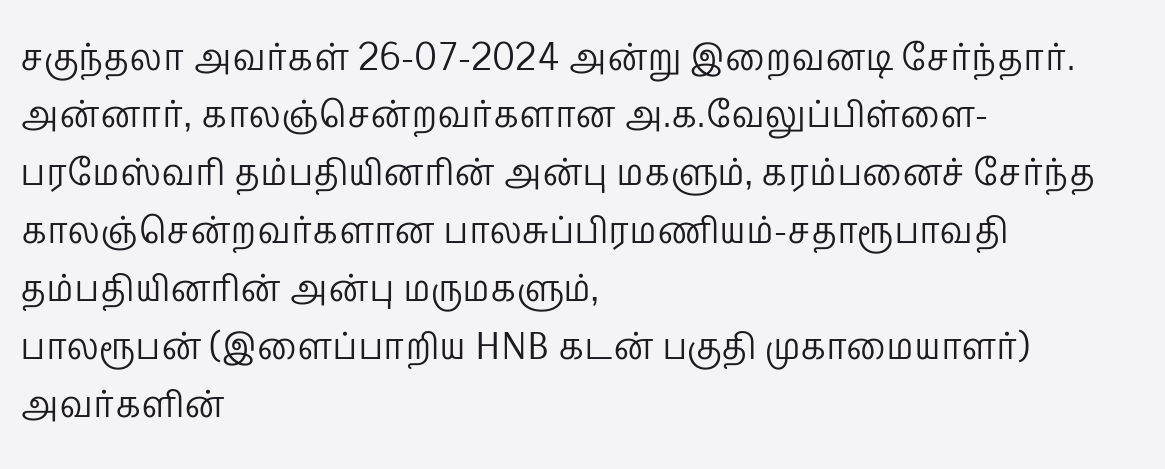சகுந்தலா அவர்கள் 26-07-2024 அன்று இறைவனடி சேர்ந்தார்.
அன்னார், காலஞ்சென்றவர்களான அ.க.வேலுப்பிள்ளை-பரமேஸ்வரி தம்பதியினரின் அன்பு மகளும், கரம்பனைச் சேர்ந்த காலஞ்சென்றவர்களான பாலசுப்பிரமணியம்-சதாரூபாவதி தம்பதியினரின் அன்பு மருமகளும்,
பாலரூபன் (இளைப்பாறிய HNB கடன் பகுதி முகாமையாளர்) அவர்களின்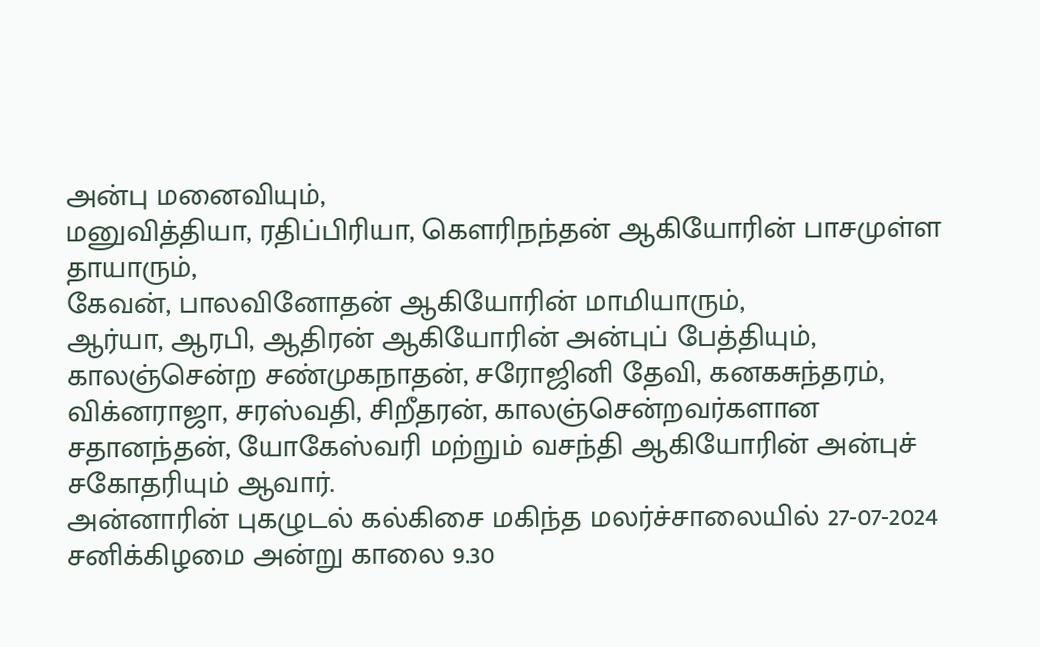அன்பு மனைவியும்,
மனுவித்தியா, ரதிப்பிரியா, கௌரிநந்தன் ஆகியோரின் பாசமுள்ள தாயாரும்,
கேவன், பாலவினோதன் ஆகியோரின் மாமியாரும்,
ஆர்யா, ஆரபி, ஆதிரன் ஆகியோரின் அன்புப் பேத்தியும்,
காலஞ்சென்ற சண்முகநாதன், சரோஜினி தேவி, கனகசுந்தரம், விக்னராஜா, சரஸ்வதி, சிறீதரன், காலஞ்சென்றவர்களான சதானந்தன், யோகேஸ்வரி மற்றும் வசந்தி ஆகியோரின் அன்புச் சகோதரியும் ஆவார்.
அன்னாரின் புகழுடல் கல்கிசை மகிந்த மலர்ச்சாலையில் 27-07-2024 சனிக்கிழமை அன்று காலை 9.30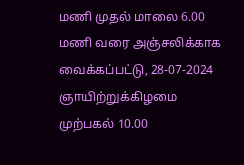மணி முதல் மாலை 6.00 மணி வரை அஞ்சலிக்காக வைக்கப்பட்டு, 28-07-2024 ஞாயிற்றுக்கிழமை முற்பகல் 10.00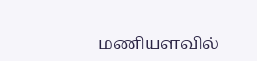மணியளவில்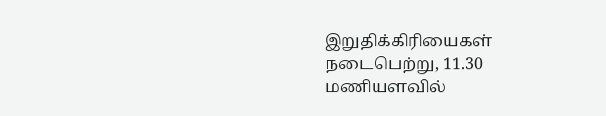இறுதிக்கிரியைகள் நடைபெற்று, 11.30 மணியளவில்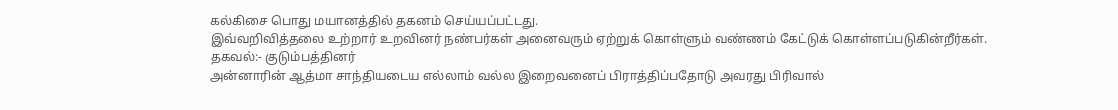கல்கிசை பொது மயானத்தில் தகனம் செய்யப்பட்டது.
இவ்வறிவித்தலை உற்றார் உறவினர் நண்பர்கள் அனைவரும் ஏற்றுக் கொள்ளும் வண்ணம் கேட்டுக் கொள்ளப்படுகின்றீர்கள்.
தகவல்:- குடும்பத்தினர்
அன்னாரின் ஆத்மா சாந்தியடைய எல்லாம் வல்ல இறைவனைப் பிராத்திப்பதோடு அவரது பிரிவால்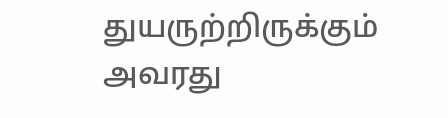துயருற்றிருக்கும் அவரது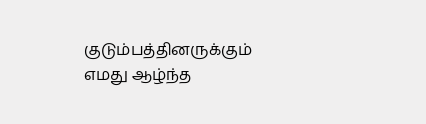குடும்பத்தினருக்கும் எமது ஆழ்ந்த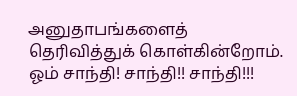அனுதாபங்களைத் தெரிவித்துக் கொள்கின்றோம்.
ஓம் சாந்தி! சாந்தி!! சாந்தி!!!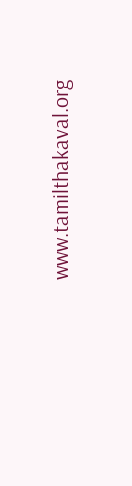www.tamilthakaval.org